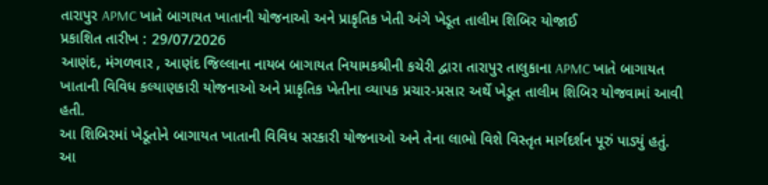તારાપુર APMC ખાતે બાગાયત ખાતાની યોજનાઓ અને પ્રાકૃતિક ખેતી અંગે ખેડૂત તાલીમ શિબિર યોજાઈ
પ્રકાશિત તારીખ : 29/07/2026
આણંદ, મંગળવાર , આણંદ જિલ્લાના નાયબ બાગાયત નિયામકશ્રીની કચેરી દ્વારા તારાપુર તાલુકાના APMC ખાતે બાગાયત ખાતાની વિવિધ કલ્યાણકારી યોજનાઓ અને પ્રાકૃતિક ખેતીના વ્યાપક પ્રચાર-પ્રસાર અર્થે ખેડૂત તાલીમ શિબિર યોજવામાં આવી હતી.
આ શિબિરમાં ખેડૂતોને બાગાયત ખાતાની વિવિધ સરકારી યોજનાઓ અને તેના લાભો વિશે વિસ્તૃત માર્ગદર્શન પૂરું પાડ્યું હતું. આ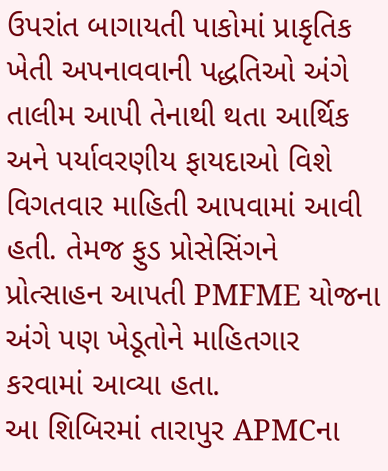ઉપરાંત બાગાયતી પાકોમાં પ્રાકૃતિક ખેતી અપનાવવાની પદ્ધતિઓ અંગે તાલીમ આપી તેનાથી થતા આર્થિક અને પર્યાવરણીય ફાયદાઓ વિશે વિગતવાર માહિતી આપવામાં આવી હતી. તેમજ ફુડ પ્રોસેસિંગને પ્રોત્સાહન આપતી PMFME યોજના અંગે પણ ખેડૂતોને માહિતગાર કરવામાં આવ્યા હતા.
આ શિબિરમાં તારાપુર APMCના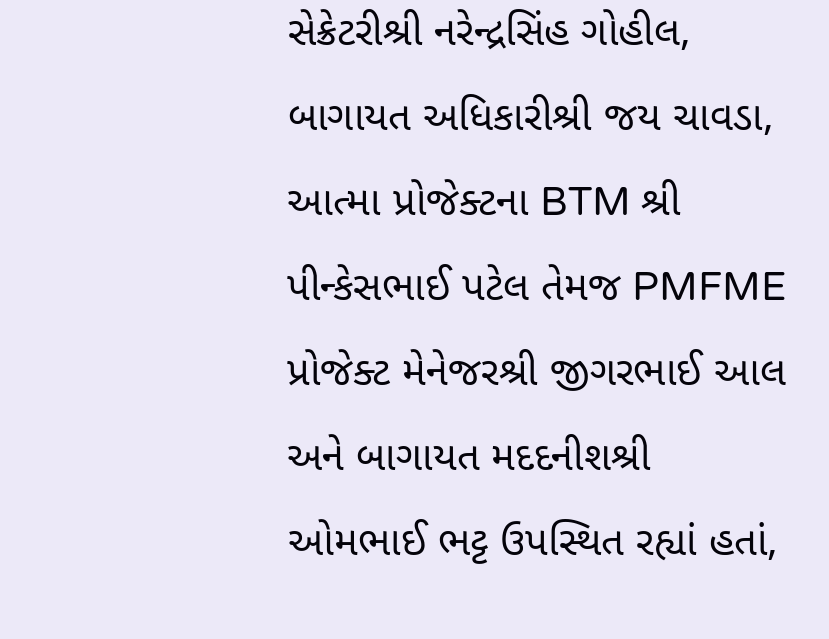સેક્રેટરીશ્રી નરેન્દ્રસિંહ ગોહીલ, બાગાયત અધિકારીશ્રી જય ચાવડા, આત્મા પ્રોજેક્ટના BTM શ્રી પીન્કેસભાઈ પટેલ તેમજ PMFME પ્રોજેક્ટ મેનેજરશ્રી જીગરભાઈ આલ અને બાગાયત મદદનીશશ્રી ઓમભાઈ ભટ્ટ ઉપસ્થિત રહ્યાં હતાં,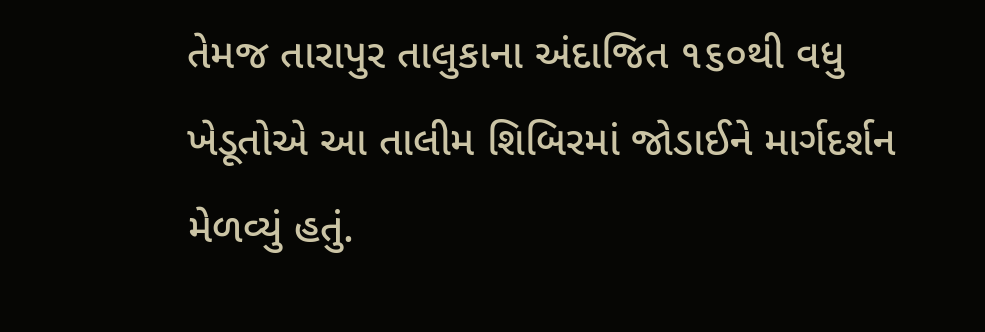તેમજ તારાપુર તાલુકાના અંદાજિત ૧૬૦થી વધુ ખેડૂતોએ આ તાલીમ શિબિરમાં જોડાઈને માર્ગદર્શન મેળવ્યું હતું.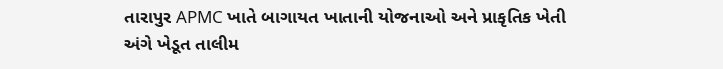તારાપુર APMC ખાતે બાગાયત ખાતાની યોજનાઓ અને પ્રાકૃતિક ખેતી અંગે ખેડૂત તાલીમ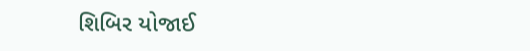શિબિર યોજાઈ